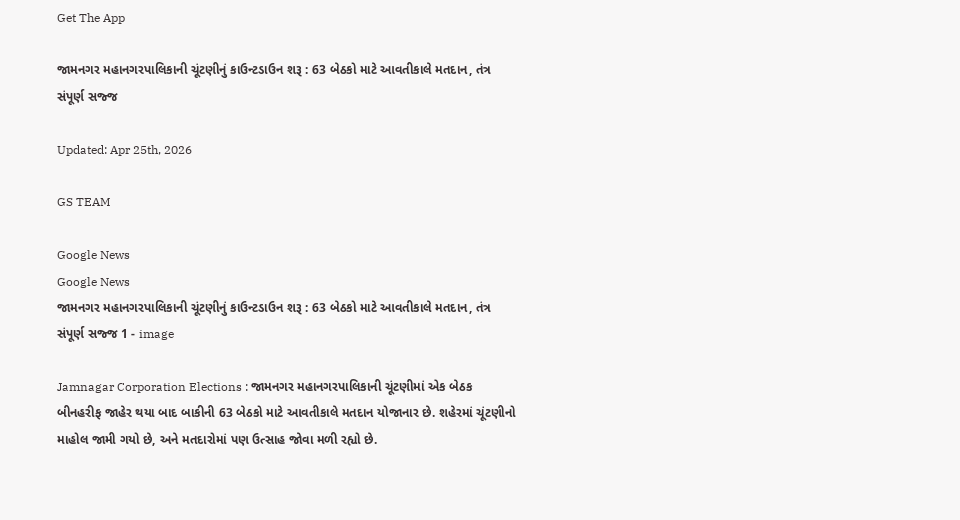Get The App

જામનગર મહાનગરપાલિકાની ચૂંટણીનું કાઉન્ટડાઉન શરૂ : 63 બેઠકો માટે આવતીકાલે મતદાન, તંત્ર સંપૂર્ણ સજ્જ

Updated: Apr 25th, 2026

GS TEAM

Google News
Google News
જામનગર મહાનગરપાલિકાની ચૂંટણીનું કાઉન્ટડાઉન શરૂ : 63 બેઠકો માટે આવતીકાલે મતદાન, તંત્ર સંપૂર્ણ સજ્જ 1 - image

Jamnagar Corporation Elections : જામનગર મહાનગરપાલિકાની ચૂંટણીમાં એક બેઠક બીનહરીફ જાહેર થયા બાદ બાકીની 63 બેઠકો માટે આવતીકાલે મતદાન યોજાનાર છે. શહેરમાં ચૂંટણીનો માહોલ જામી ગયો છે, અને મતદારોમાં પણ ઉત્સાહ જોવા મળી રહ્યો છે.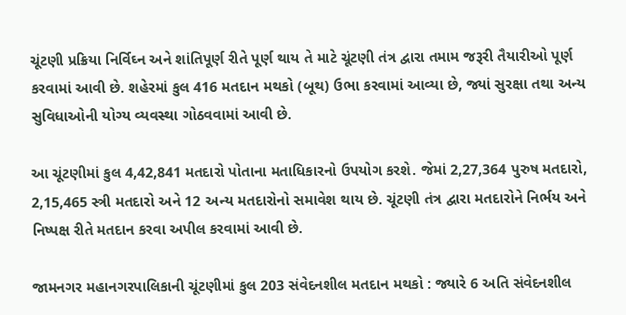ચૂંટણી પ્રક્રિયા નિર્વિઘ્ન અને શાંતિપૂર્ણ રીતે પૂર્ણ થાય તે માટે ચૂંટણી તંત્ર દ્વારા તમામ જરૂરી તૈયારીઓ પૂર્ણ કરવામાં આવી છે. શહેરમાં કુલ 416 મતદાન મથકો (બૂથ) ઉભા કરવામાં આવ્યા છે, જ્યાં સુરક્ષા તથા અન્ય સુવિધાઓની યોગ્ય વ્યવસ્થા ગોઠવવામાં આવી છે.

આ ચૂંટણીમાં કુલ 4,42,841 મતદારો પોતાના મતાધિકારનો ઉપયોગ કરશે. જેમાં 2,27,364 પુરુષ મતદારો, 2,15,465 સ્ત્રી મતદારો અને 12 અન્ય મતદારોનો સમાવેશ થાય છે. ચૂંટણી તંત્ર દ્વારા મતદારોને નિર્ભય અને નિષ્પક્ષ રીતે મતદાન કરવા અપીલ કરવામાં આવી છે.

જામનગર મહાનગરપાલિકાની ચૂંટણીમાં કુલ 203 સંવેદનશીલ મતદાન મથકો : જ્યારે 6 અતિ સંવેદનશીલ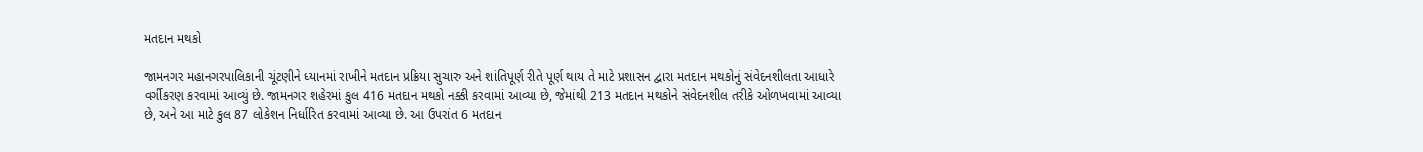મતદાન મથકો

જામનગર મહાનગરપાલિકાની ચૂંટણીને ધ્યાનમાં રાખીને મતદાન પ્રક્રિયા સુચારુ અને શાંતિપૂર્ણ રીતે પૂર્ણ થાય તે માટે પ્રશાસન દ્વારા મતદાન મથકોનું સંવેદનશીલતા આધારે વર્ગીકરણ કરવામાં આવ્યું છે. જામનગર શહેરમાં કુલ 416 મતદાન મથકો નક્કી કરવામાં આવ્યા છે, જેમાંથી 213 મતદાન મથકોને સંવેદનશીલ તરીકે ઓળખવામાં આવ્યા છે, અને આ માટે કુલ 87 લોકેશન નિર્ધારિત કરવામાં આવ્યા છે. આ ઉપરાંત 6 મતદાન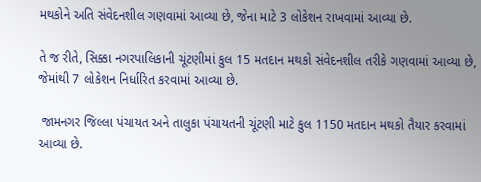મથકોને અતિ સંવેદનશીલ ગણવામાં આવ્યા છે, જેના માટે 3 લોકેશન રાખવામાં આવ્યા છે.

તે જ રીતે, સિક્કા નગરપાલિકાની ચૂંટણીમાં કુલ 15 મતદાન મથકો સંવેદનશીલ તરીકે ગણવામાં આવ્યા છે, જેમાંથી 7 લોકેશન નિર્ધારિત કરવામાં આવ્યા છે.

 જામનગર જિલ્લા પંચાયત અને તાલુકા પંચાયતની ચૂંટણી માટે કુલ 1150 મતદાન મથકો તૈયાર કરવામાં આવ્યા છે.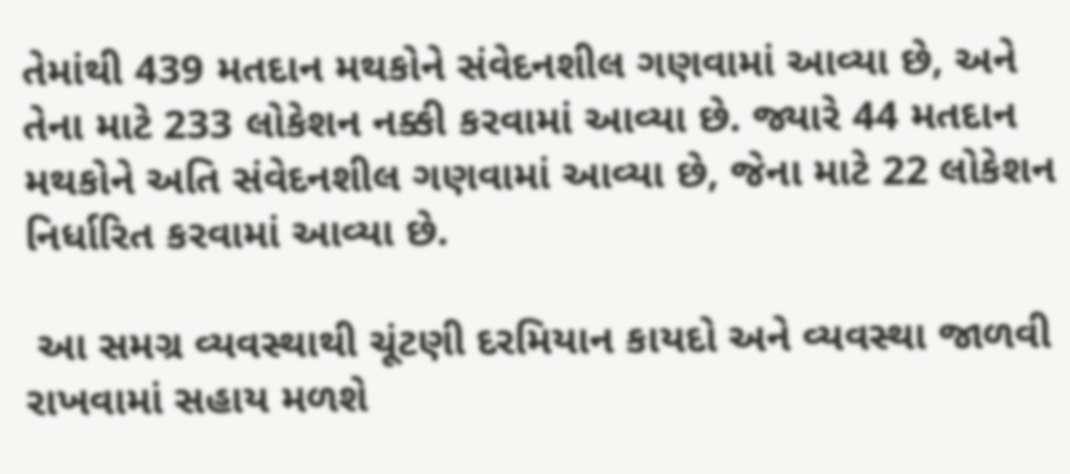તેમાંથી 439 મતદાન મથકોને સંવેદનશીલ ગણવામાં આવ્યા છે, અને તેના માટે 233 લોકેશન નક્કી કરવામાં આવ્યા છે. જ્યારે 44 મતદાન મથકોને અતિ સંવેદનશીલ ગણવામાં આવ્યા છે, જેના માટે 22 લોકેશન નિર્ધારિત કરવામાં આવ્યા છે.

 આ સમગ્ર વ્યવસ્થાથી ચૂંટણી દરમિયાન કાયદો અને વ્યવસ્થા જાળવી રાખવામાં સહાય મળશે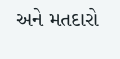અને મતદારો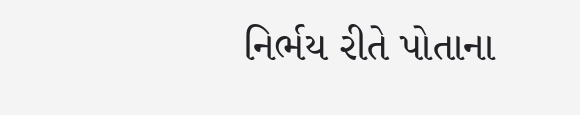નિર્ભય રીતે પોતાના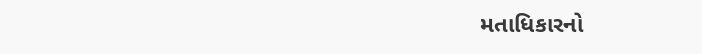મતાધિકારનો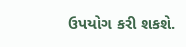ઉપયોગ કરી શકશે.